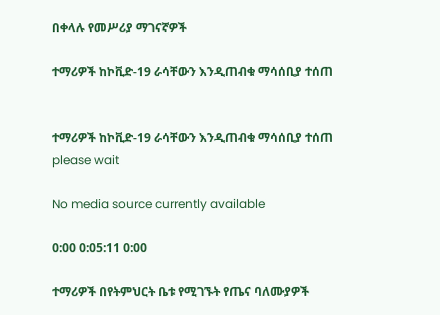በቀላሉ የመሥሪያ ማገናኛዎች

ተማሪዎች ከኮቪድ-19 ራሳቸውን እንዲጠብቁ ማሳሰቢያ ተሰጠ


ተማሪዎች ከኮቪድ-19 ራሳቸውን እንዲጠብቁ ማሳሰቢያ ተሰጠ
please wait

No media source currently available

0:00 0:05:11 0:00

ተማሪዎች በየትምህርት ቤቱ የሚገኙት የጤና ባለሙያዎች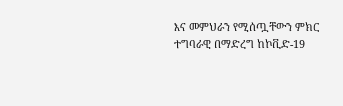እና መምህራን የሚሰጧቸውን ምክር ተግባራዊ በማድረግ ከኮቪድ-19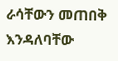ራሳቸውን መጠበቅ እንዳለባቸው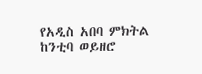የአዲስ አበባ ምክትል ከንቲባ ወይዘሮ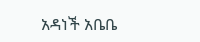አዳነች አቤቤ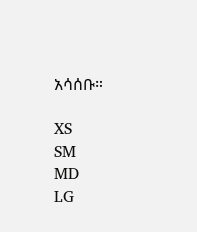አሳሰቡ።

XS
SM
MD
LG